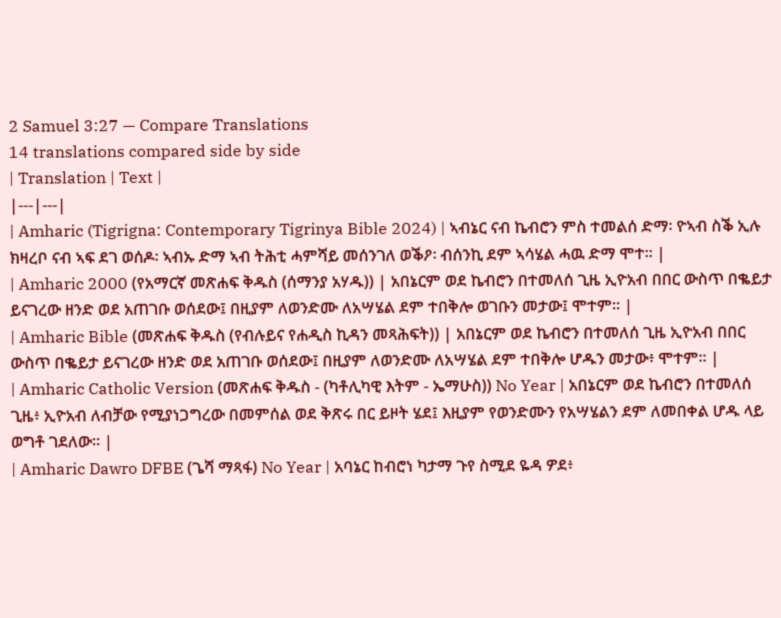2 Samuel 3:27 — Compare Translations
14 translations compared side by side
| Translation | Text |
|---|---|
| Amharic (Tigrigna: Contemporary Tigrinya Bible 2024) | ኣብኔር ናብ ኬብሮን ምስ ተመልሰ ድማ፡ ዮኣብ ስቕ ኢሉ ክዛረቦ ናብ ኣፍ ደገ ወሰዶ፡ ኣብኡ ድማ ኣብ ትሕቲ ሓምሻይ መሰንገለ ወቕዖ፡ ብሰንኪ ደም ኣሳሄል ሓዉ ድማ ሞተ። |
| Amharic 2000 (የአማርኛ መጽሐፍ ቅዱስ (ሰማንያ አሃዱ)) | አበኔርም ወደ ኬብሮን በተመለሰ ጊዜ ኢዮአብ በበር ውስጥ በቈይታ ይናገረው ዘንድ ወደ አጠገቡ ወሰደው፤ በዚያም ለወንድሙ ለአሣሄል ደም ተበቅሎ ወገቡን መታው፤ ሞተም። |
| Amharic Bible (መጽሐፍ ቅዱስ (የብሉይና የሐዲስ ኪዳን መጻሕፍት)) | አበኔርም ወደ ኬብሮን በተመለሰ ጊዜ ኢዮአብ በበር ውስጥ በቈይታ ይናገረው ዘንድ ወደ አጠገቡ ወሰደው፤ በዚያም ለወንድሙ ለአሣሄል ደም ተበቅሎ ሆዱን መታው፥ ሞተም። |
| Amharic Catholic Version (መጽሐፍ ቅዱስ - (ካቶሊካዊ እትም - ኤማሁስ)) No Year | አበኔርም ወደ ኬብሮን በተመለሰ ጊዜ፥ ኢዮአብ ለብቻው የሚያነጋግረው በመምሰል ወደ ቅጽሩ በር ይዞት ሄደ፤ እዚያም የወንድሙን የአሣሄልን ደም ለመበቀል ሆዱ ላይ ወግቶ ገደለው። |
| Amharic Dawro DFBE (ጌሻ ማጻፋ) No Year | አባኔር ከብሮነ ካታማ ጉየ ስሚደ ዬዳ ዎደ፥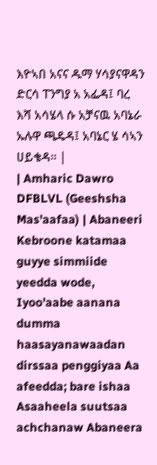እዮኣበ አናና ዱማ ሃሳያናዋዳን ድርሳ ፐንግያ አ አፌዳ፤ ባረ እሻ አሳሄላ ሱ አቻናዉ አባኔራ ኡሉዋ ጫዴዳ፤ አባኔር ሄ ሳኣን ሀይቄዳ። |
| Amharic Dawro DFBLVL (Geeshsha Mas'aafaa) | Abaneeri Kebroone katamaa guyye simmiide yeedda wode, Iyoo'aabe aanana dumma haasayanawaadan dirssaa penggiyaa Aa afeedda; bare ishaa Asaaheela suutsaa achchanaw Abaneera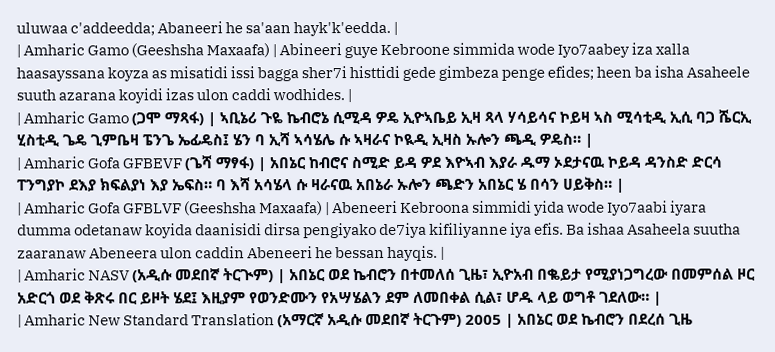uluwaa c'addeedda; Abaneeri he sa'aan hayk'k'eedda. |
| Amharic Gamo (Geeshsha Maxaafa) | Abineeri guye Kebroone simmida wode Iyo7aabey iza xalla haasayssana koyza as misatidi issi bagga sher7i histtidi gede gimbeza penge efides; heen ba isha Asaheele suuth azarana koyidi izas ulon caddi wodhides. |
| Amharic Gamo (ጋሞ ማጻፋ) | ኣቢኔሪ ጉዬ ኬብሮኔ ሲሚዳ ዎዴ ኢዮኣቤይ ኢዛ ጻላ ሃሳይሳና ኮይዛ ኣስ ሚሳቲዲ ኢሲ ባጋ ሼርኢ ሂስቲዲ ጌዴ ጊምቤዛ ፔንጌ ኤፊዴስ፤ ሄን ባ ኢሻ ኣሳሄሌ ሱ ኣዛራና ኮዪዲ ኢዛስ ኡሎን ጫዲ ዎዴስ። |
| Amharic Gofa GFBEVF (ጌሻ ማፃፋ) | አበኔር ከብሮና ስሚድ ይዳ ዎደ እዮኣብ እያራ ዱማ ኦደታናዉ ኮይዳ ዳንስድ ድርሳ ፐንግያኮ ደእያ ክፍልያነ እያ ኤፍስ። ባ እሻ አሳሄላ ሱ ዛራናዉ አበኔራ ኡሎን ጫድን አበኔር ሄ በሳን ሀይቅስ። |
| Amharic Gofa GFBLVF (Geeshsha Maxaafa) | Abeneeri Kebroona simmidi yida wode Iyo7aabi iyara dumma odetanaw koyida daanisidi dirsa pengiyako de7iya kifiliyanne iya efis. Ba ishaa Asaheela suutha zaaranaw Abeneera ulon caddin Abeneeri he bessan hayqis. |
| Amharic NASV (አዲሱ መደበኛ ትርጒም) | አበኔር ወደ ኬብሮን በተመለሰ ጊዜ፣ ኢዮአብ በቈይታ የሚያነጋግረው በመምሰል ዞር አድርጎ ወደ ቅጽሩ በር ይዞት ሄደ፤ እዚያም የወንድሙን የአሣሄልን ደም ለመበቀል ሲል፣ ሆዱ ላይ ወግቶ ገደለው። |
| Amharic New Standard Translation (አማርኛ አዲሱ መደበኛ ትርጉም) 2005 | አበኔር ወደ ኬብሮን በደረሰ ጊዜ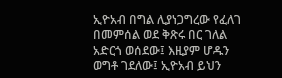ኢዮአብ በግል ሊያነጋግረው የፈለገ በመምሰል ወደ ቅጽሩ በር ገለል አድርጎ ወሰደው፤ እዚያም ሆዱን ወግቶ ገደለው፤ ኢዮአብ ይህን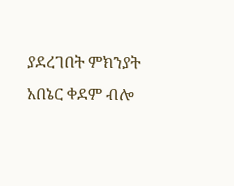ያደረገበት ምክንያት አበኔር ቀደም ብሎ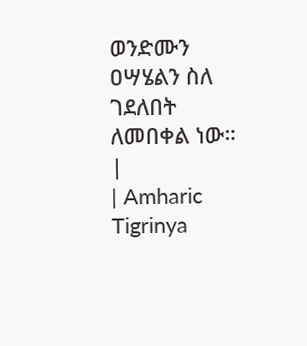ወንድሙን ዐሣሄልን ስለ ገደለበት ለመበቀል ነው። |
| Amharic Tigrinya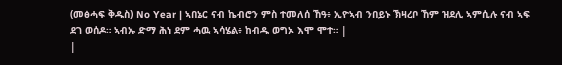(መፅሓፍ ቅዱስ) No Year | ኣበኔር ናብ ኬብሮን ምስ ተመለሰ ኸዓ፥ ኢዮኣብ ንበይኑ ኽዛረቦ ኸም ዝደሊ ኣምሲሉ ናብ ኣፍ ደገ ወሰዶ። ኣብኡ ድማ ሕነ ደም ሓዉ ኣሳሄል፥ ከብዱ ወግኦ እሞ ሞተ። |
|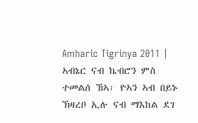Amharic Tigrinya 2011 | ኣብኔር ናብ ኬብሮን ምስ ተመልሰ ኸኣ፡ ዮኣን ኣብ በይኑ ኽዛረቦ ኢሉ ናብ ማእከል ደገ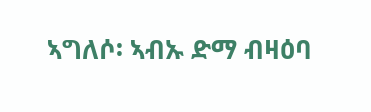ኣግለሶ፡ ኣብኡ ድማ ብዛዕባ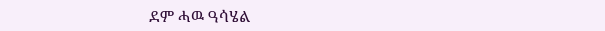ደም ሓዉ ዓሳሄል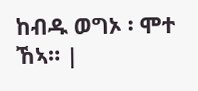ከብዱ ወግኦ ፡ ሞተ ኸኣ። |